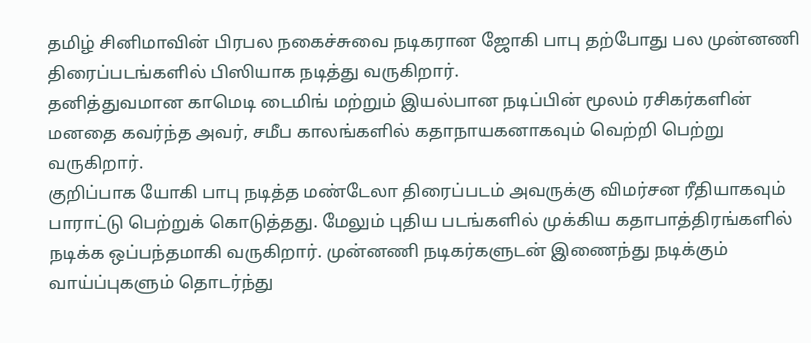தமிழ் சினிமாவின் பிரபல நகைச்சுவை நடிகரான ஜோகி பாபு தற்போது பல முன்னணி திரைப்படங்களில் பிஸியாக நடித்து வருகிறார்.
தனித்துவமான காமெடி டைமிங் மற்றும் இயல்பான நடிப்பின் மூலம் ரசிகர்களின் மனதை கவர்ந்த அவர், சமீப காலங்களில் கதாநாயகனாகவும் வெற்றி பெற்று வருகிறார்.
குறிப்பாக யோகி பாபு நடித்த மண்டேலா திரைப்படம் அவருக்கு விமர்சன ரீதியாகவும் பாராட்டு பெற்றுக் கொடுத்தது. மேலும் புதிய படங்களில் முக்கிய கதாபாத்திரங்களில் நடிக்க ஒப்பந்தமாகி வருகிறார். முன்னணி நடிகர்களுடன் இணைந்து நடிக்கும் வாய்ப்புகளும் தொடர்ந்து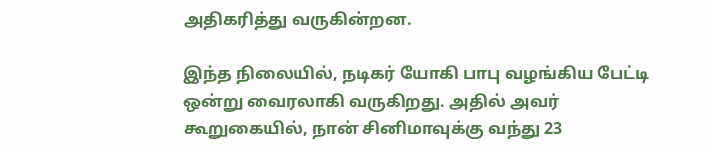அதிகரித்து வருகின்றன.

இந்த நிலையில், நடிகர் யோகி பாபு வழங்கிய பேட்டி ஒன்று வைரலாகி வருகிறது. அதில் அவர் கூறுகையில், நான் சினிமாவுக்கு வந்து 23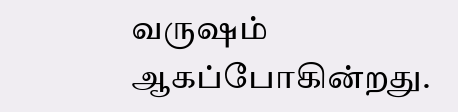வருஷம் ஆகப்போகின்றது.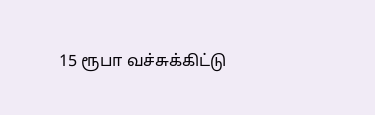15 ரூபா வச்சுக்கிட்டு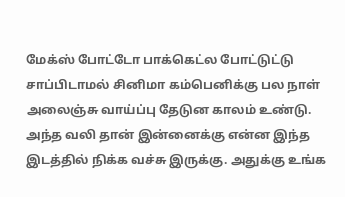மேக்ஸ் போட்டோ பாக்கெட்ல போட்டுட்டு சாப்பிடாமல் சினிமா கம்பெனிக்கு பல நாள் அலைஞ்சு வாய்ப்பு தேடுன காலம் உண்டு.
அந்த வலி தான் இன்னைக்கு என்ன இந்த இடத்தில் நிக்க வச்சு இருக்கு. அதுக்கு உங்க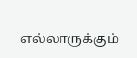எல்லாருக்கும்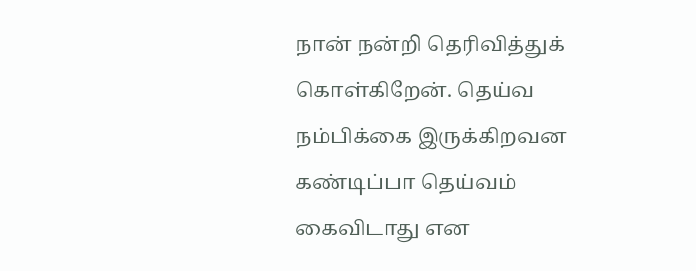நான் நன்றி தெரிவித்துக் கொள்கிறேன். தெய்வ நம்பிக்கை இருக்கிறவன கண்டிப்பா தெய்வம் கைவிடாது என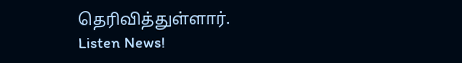தெரிவித்துள்ளார்.
Listen News!